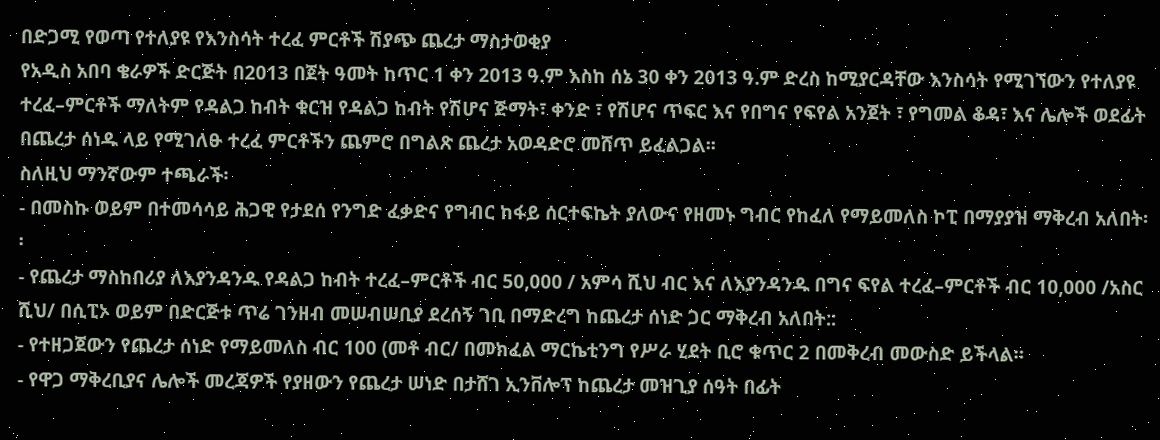በድጋሚ የወጣ የተለያዩ የእንስሳት ተረፈ ምርቶች ሽያጭ ጨረታ ማስታወቂያ
የአዲስ አበባ ቄራዎች ድርጅት በ2013 በጀት ዓመት ከጥር 1 ቀን 2013 ዓ.ም እስከ ሰኔ 30 ቀን 2013 ዓ.ም ድረስ ከሚያርዳቸው እንስሳት የሚገኘውን የተለያዩ ተረፈ–ምርቶች ማለትም የዳልጋ ከብት ቁርዝ የዳልጋ ከብት የሽሆና ጅማት፣ ቀንድ ፣ የሽሆና ጥፍር እና የበግና የፍየል አንጀት ፣ የግመል ቆዳ፣ እና ሌሎች ወደፊት በጨረታ ሰነዱ ላይ የሚገለፁ ተረፈ ምርቶችን ጨምሮ በግልጽ ጨረታ አወዳድሮ መሸጥ ይፈልጋል፡፡
ስለዚህ ማንኛውም ተጫራች፡
- በመስኩ ወይም በተመሳሳይ ሕጋዊ የታደሰ የንግድ ፈቃድና የግብር ከፋይ ሰርተፍኬት ያለውና የዘመኑ ግብር የከፈለ የማይመለስ ኮፒ በማያያዝ ማቅረብ አለበት፡፡
- የጨረታ ማስከበሪያ ለእያንዳንዱ የዳልጋ ከብት ተረፈ–ምርቶች ብር 50,000 / አምሳ ሺህ ብር እና ለእያንዳንዱ በግና ፍየል ተረፈ–ምርቶች ብር 10,000 /አስር ሺህ/ በሲፒኦ ወይም በድርጅቱ ጥሬ ገንዘብ መሠብሠቢያ ደረሰኝ ገቢ በማድረግ ከጨረታ ሰነድ ጋር ማቅረብ አለበት::
- የተዘጋጀውን የጨረታ ሰነድ የማይመለስ ብር 100 (መቶ ብር/ በመክፈል ማርኬቲንግ የሥራ ሂደት ቢሮ ቁጥር 2 በመቅረብ መውስድ ይችላል።
- የዋጋ ማቅረቢያና ሌሎች መረጃዎች የያዘውን የጨረታ ሠነድ በታሸገ ኢንቨሎፕ ከጨረታ መዝጊያ ሰዓት በፊት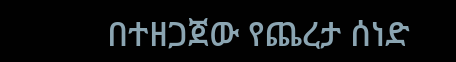በተዘጋጀው የጨረታ ሰነድ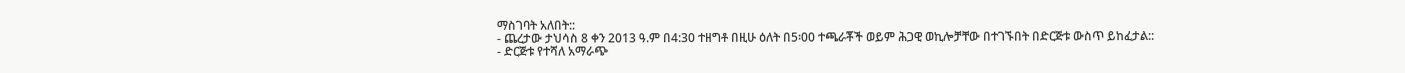ማስገባት አለበት::
- ጨረታው ታህሳስ 8 ቀን 2013 ዓ.ም በ4:30 ተዘግቶ በዚሁ ዕለት በ5፡00 ተጫራቾች ወይም ሕጋዊ ወኪሎቻቸው በተገኙበት በድርጅቱ ውስጥ ይከፈታል::
- ድርጅቱ የተሻለ አማራጭ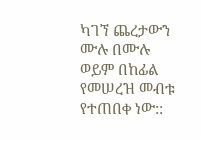ካገኘ ጨረታውን ሙሉ በሙሉ ወይም በከፊል የመሠረዝ መብቱ የተጠበቀ ነው::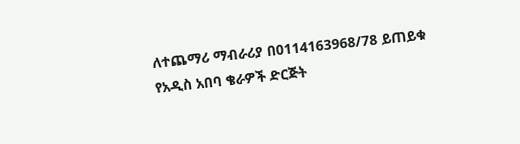ለተጨማሪ ማብራሪያ በ0114163968/78 ይጠይቁ
የአዲስ አበባ ቄራዎች ድርጅት